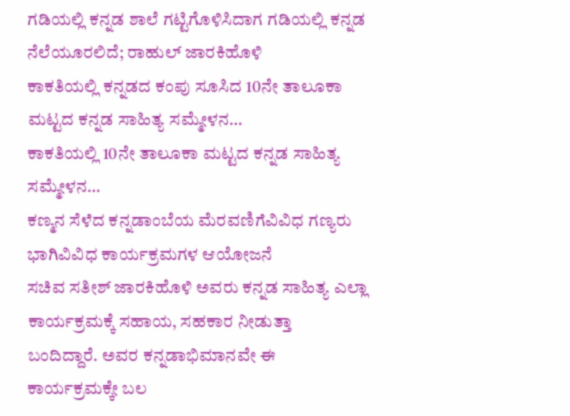ಗಡಿಯಲ್ಲಿ ಕನ್ನಡ ಶಾಲೆ ಗಟ್ಟಿಗೊಳಿಸಿದಾಗ ಗಡಿಯಲ್ಲಿ ಕನ್ನಡ ನೆಲೆಯೂರಲಿದೆ; ರಾಹುಲ್ ಜಾರಕಿಹೊಳಿ
ಕಾಕತಿಯಲ್ಲಿ ಕನ್ನಡದ ಕಂಪು ಸೂಸಿದ 10ನೇ ತಾಲೂಕಾ ಮಟ್ಟದ ಕನ್ನಡ ಸಾಹಿತ್ಯ ಸಮ್ಮೇಳನ…
ಕಾಕತಿಯಲ್ಲಿ 10ನೇ ತಾಲೂಕಾ ಮಟ್ಟದ ಕನ್ನಡ ಸಾಹಿತ್ಯ ಸಮ್ಮೇಳನ…
ಕಣ್ಮನ ಸೆಳೆದ ಕನ್ನಡಾಂಬೆಯ ಮೆರವಣಿಗೆವಿವಿಧ ಗಣ್ಯರು ಭಾಗಿವಿವಿಧ ಕಾರ್ಯಕ್ರಮಗಳ ಆಯೋಜನೆ
ಸಚಿವ ಸತೀಶ್ ಜಾರಕಿಹೊಳಿ ಅವರು ಕನ್ನಡ ಸಾಹಿತ್ಯ ಎಲ್ಲಾ ಕಾರ್ಯಕ್ರಮಕ್ಕೆ ಸಹಾಯ, ಸಹಕಾರ ನೀಡುತ್ತಾ ಬಂದಿದ್ದಾರೆ. ಅವರ ಕನ್ನಡಾಭಿಮಾನವೇ ಈ ಕಾರ್ಯಕ್ರಮಕ್ಕೇ ಬಲ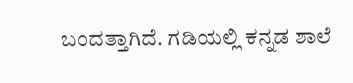ಬಂದತ್ತಾಗಿದೆ. ಗಡಿಯಲ್ಲಿ ಕನ್ನಡ ಶಾಲೆ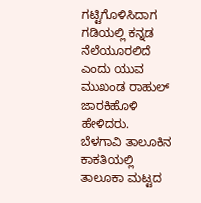ಗಟ್ಟಿಗೊಳಿಸಿದಾಗ ಗಡಿಯಲ್ಲಿ ಕನ್ನಡ ನೆಲೆಯೂರಲಿದೆ ಎಂದು ಯುವ ಮುಖಂಡ ರಾಹುಲ್ ಜಾರಕಿಹೊಳಿ ಹೇಳಿದರು.
ಬೆಳಗಾವಿ ತಾಲೂಕಿನ ಕಾಕತಿಯಲ್ಲಿ ತಾಲೂಕಾ ಮಟ್ಟದ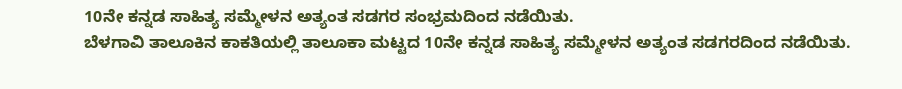10ನೇ ಕನ್ನಡ ಸಾಹಿತ್ಯ ಸಮ್ಮೇಳನ ಅತ್ಯಂತ ಸಡಗರ ಸಂಭ್ರಮದಿಂದ ನಡೆಯಿತು.
ಬೆಳಗಾವಿ ತಾಲೂಕಿನ ಕಾಕತಿಯಲ್ಲಿ ತಾಲೂಕಾ ಮಟ್ಟದ 10ನೇ ಕನ್ನಡ ಸಾಹಿತ್ಯ ಸಮ್ಮೇಳನ ಅತ್ಯಂತ ಸಡಗರದಿಂದ ನಡೆಯಿತು.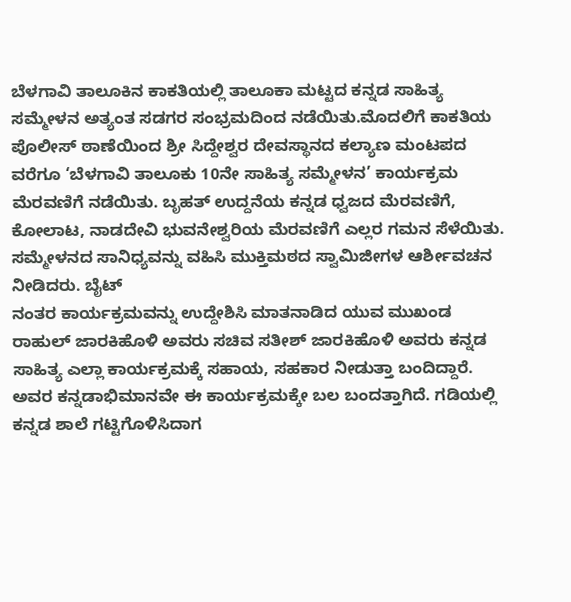ಬೆಳಗಾವಿ ತಾಲೂಕಿನ ಕಾಕತಿಯಲ್ಲಿ ತಾಲೂಕಾ ಮಟ್ಟದ ಕನ್ನಡ ಸಾಹಿತ್ಯ ಸಮ್ಮೇಳನ ಅತ್ಯಂತ ಸಡಗರ ಸಂಭ್ರಮದಿಂದ ನಡೆಯಿತು.ಮೊದಲಿಗೆ ಕಾಕತಿಯ ಪೊಲೀಸ್ ಠಾಣೆಯಿಂದ ಶ್ರೀ ಸಿದ್ದೇಶ್ವರ ದೇವಸ್ಥಾನದ ಕಲ್ಯಾಣ ಮಂಟಪದ ವರೆಗೂ ‘ಬೆಳಗಾವಿ ತಾಲೂಕು 10ನೇ ಸಾಹಿತ್ಯ ಸಮ್ಮೇಳನ’ ಕಾರ್ಯಕ್ರಮ ಮೆರವಣಿಗೆ ನಡೆಯಿತು. ಬೃಹತ್ ಉದ್ದನೆಯ ಕನ್ನಡ ಧ್ವಜದ ಮೆರವಣಿಗೆ, ಕೋಲಾಟ, ನಾಡದೇವಿ ಭುವನೇಶ್ವರಿಯ ಮೆರವಣಿಗೆ ಎಲ್ಲರ ಗಮನ ಸೆಳೆಯಿತು.
ಸಮ್ಮೇಳನದ ಸಾನಿಧ್ಯವನ್ನು ವಹಿಸಿ ಮುಕ್ತಿಮಠದ ಸ್ವಾಮಿಜೀಗಳ ಆರ್ಶೀವಚನ ನೀಡಿದರು. ಬೈಟ್
ನಂತರ ಕಾರ್ಯಕ್ರಮವನ್ನು ಉದ್ದೇಶಿಸಿ ಮಾತನಾಡಿದ ಯುವ ಮುಖಂಡ ರಾಹುಲ್ ಜಾರಕಿಹೊಳಿ ಅವರು ಸಚಿವ ಸತೀಶ್ ಜಾರಕಿಹೊಳಿ ಅವರು ಕನ್ನಡ ಸಾಹಿತ್ಯ ಎಲ್ಲಾ ಕಾರ್ಯಕ್ರಮಕ್ಕೆ ಸಹಾಯ, ಸಹಕಾರ ನೀಡುತ್ತಾ ಬಂದಿದ್ದಾರೆ. ಅವರ ಕನ್ನಡಾಭಿಮಾನವೇ ಈ ಕಾರ್ಯಕ್ರಮಕ್ಕೇ ಬಲ ಬಂದತ್ತಾಗಿದೆ. ಗಡಿಯಲ್ಲಿ ಕನ್ನಡ ಶಾಲೆ ಗಟ್ಟಿಗೊಳಿಸಿದಾಗ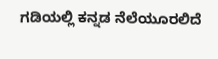ಗಡಿಯಲ್ಲಿ ಕನ್ನಡ ನೆಲೆಯೂರಲಿದೆ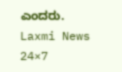ಎಂದರು.
Laxmi News 24×7